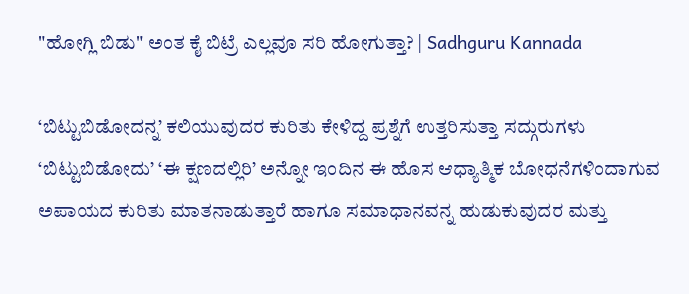"ಹೋಗ್ಲಿ ಬಿಡು" ಅಂತ ಕೈ ಬಿಟ್ರೆ ಎಲ್ಲವೂ ಸರಿ ಹೋಗುತ್ತಾ? | Sadhguru Kannada

‘ಬಿಟ್ಟುಬಿಡೋದನ್ನ’ ಕಲಿಯುವುದರ ಕುರಿತು ಕೇಳಿದ್ದ ಪ್ರಶ್ನೆಗೆ ಉತ್ತರಿಸುತ್ತಾ ಸದ್ಗುರುಗಳು ‘ಬಿಟ್ಟುಬಿಡೋದು’ ‘ಈ ಕ್ಷಣದಲ್ಲಿರಿ’ ಅನ್ನೋ ಇಂದಿನ ಈ ಹೊಸ ಆಧ್ಯಾತ್ಮಿಕ ಬೋಧನೆಗಳಿಂದಾಗುವ ಅಪಾಯದ ಕುರಿತು ಮಾತನಾಡುತ್ತಾರೆ ಹಾಗೂ ಸಮಾಧಾನವನ್ನ ಹುಡುಕುವುದರ ಮತ್ತು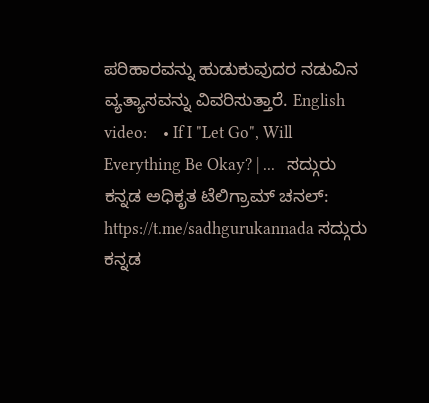ಪರಿಹಾರವನ್ನು ಹುಡುಕುವುದರ ನಡುವಿನ ವ್ಯತ್ಯಾಸವನ್ನು ವಿವರಿಸುತ್ತಾರೆ. English video:    • If I "Let Go", Will Everything Be Okay? | ...   ಸದ್ಗುರು ಕನ್ನಡ ಅಧಿಕೃತ ಟೆಲಿಗ್ರಾಮ್ ಚನಲ್‍: https://t.me/sadhgurukannada ಸದ್ಗುರು ಕನ್ನಡ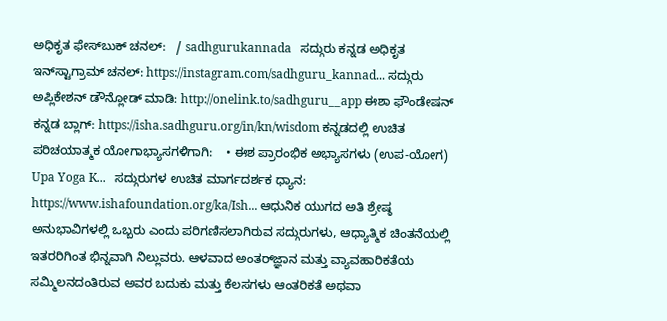ಅಧಿಕೃತ ಫೇಸ್‍ಬುಕ್ ಚನಲ್‍:   / sadhgurukannada   ಸದ್ಗುರು ಕನ್ನಡ ಅಧಿಕೃತ ಇನ್‍ಸ್ಟಾಗ್ರಾಮ್ ಚನಲ್‍: https://instagram.com/sadhguru_kannad... ಸದ್ಗುರು ಅಪ್ಲಿಕೇಶನ್ ಡೌನ್ಲೋಡ್ ಮಾಡಿ: http://onelink.to/sadhguru__app ಈಶಾ ಫೌಂಡೇಷನ್ ಕನ್ನಡ ಬ್ಲಾಗ್: https://isha.sadhguru.org/in/kn/wisdom ಕನ್ನಡದಲ್ಲಿ ಉಚಿತ ಪರಿಚಯಾತ್ಮಕ ಯೋಗಾಭ್ಯಾಸಗಳಿಗಾಗಿ:    • ಈಶ ಪ್ರಾರಂಭಿಕ ಅಭ್ಯಾಸಗಳು (ಉಪ-ಯೋಗ) Upa Yoga K...   ಸದ್ಗುರುಗಳ ಉಚಿತ ಮಾರ್ಗದರ್ಶಕ ಧ್ಯಾನ: https://www.ishafoundation.org/ka/Ish... ಆಧುನಿಕ ಯುಗದ ಅತಿ ಶ್ರೇಷ್ಠ ಅನುಭಾವಿಗಳಲ್ಲಿ ಒಬ್ಬರು ಎಂದು ಪರಿಗಣಿಸಲಾಗಿರುವ ಸದ್ಗುರುಗಳು, ಆಧ್ಯಾತ್ಮಿಕ ಚಿಂತನೆಯಲ್ಲಿ ಇತರರಿಗಿಂತ ಭಿನ್ನವಾಗಿ ನಿಲ್ಲುವರು. ಆಳವಾದ ಅಂತರ್‌ಜ್ಞಾನ ಮತ್ತು ವ್ಯಾವಹಾರಿಕತೆಯ ಸಮ್ಮಿಲನದಂತಿರುವ ಅವರ ಬದುಕು ಮತ್ತು ಕೆಲಸಗಳು ಆಂತರಿಕತೆ ಅಥವಾ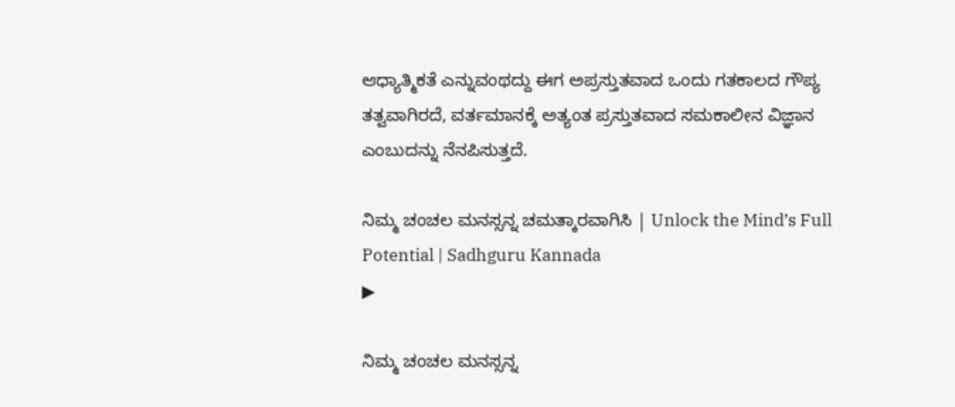ಆಧ್ಯಾತ್ಮಿಕತೆ ಎನ್ನುವಂಥದ್ದು ಈಗ ಅಪ್ರಸ್ತುತವಾದ ಒಂದು ಗತಕಾಲದ ಗೌಪ್ಯ ತತ್ವವಾಗಿರದೆ, ವರ್ತಮಾನಕ್ಕೆ ಅತ್ಯಂತ ಪ್ರಸ್ತುತವಾದ ಸಮಕಾಲೀನ ವಿಜ್ಞಾನ ಎಂಬುದನ್ನು ನೆನಪಿಸುತ್ತದೆ.

ನಿಮ್ಮ ಚಂಚಲ ಮನಸ್ಸನ್ನ ಚಮತ್ಕಾರವಾಗಿಸಿ | Unlock the Mind’s Full Potential | Sadhguru Kannada
▶

ನಿಮ್ಮ ಚಂಚಲ ಮನಸ್ಸನ್ನ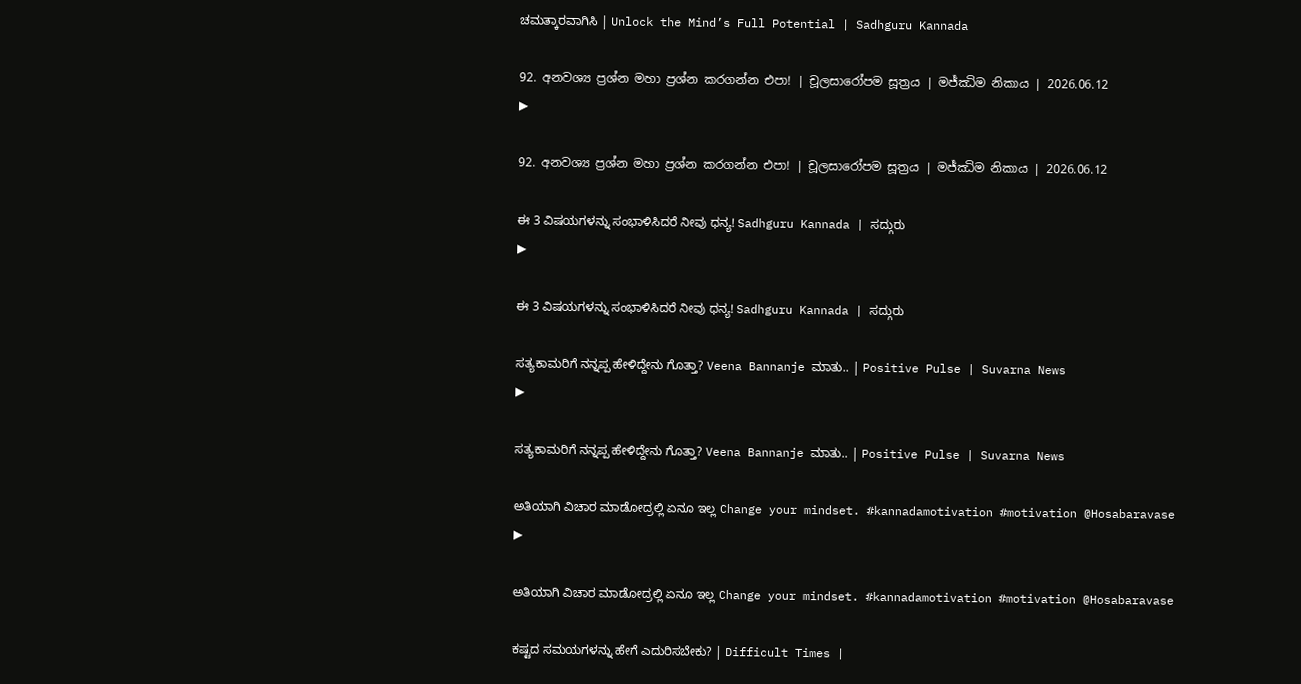ಚಮತ್ಕಾರವಾಗಿಸಿ | Unlock the Mind’s Full Potential | Sadhguru Kannada

92. අනවශ්‍ය ප්‍රශ්න මහා ප්‍රශ්න කරගන්න එපා! | චූලසාරෝපම සූත්‍රය | මජ්ඣිම නිකාය | 2026.06.12
▶

92. අනවශ්‍ය ප්‍රශ්න මහා ප්‍රශ්න කරගන්න එපා! | චූලසාරෝපම සූත්‍රය | මජ්ඣිම නිකාය | 2026.06.12

ಈ 3 ವಿಷಯಗಳನ್ನು ಸಂಭಾಳಿಸಿದರೆ ನೀವು ಧನ್ಯ! Sadhguru Kannada | ಸದ್ಗುರು
▶

ಈ 3 ವಿಷಯಗಳನ್ನು ಸಂಭಾಳಿಸಿದರೆ ನೀವು ಧನ್ಯ! Sadhguru Kannada | ಸದ್ಗುರು

ಸತ್ಯಕಾಮರಿಗೆ ನನ್ನಪ್ಪ ಹೇಳಿದ್ದೇನು ಗೊತ್ತಾ? Veena Bannanje ಮಾತು.. | Positive Pulse | Suvarna News
▶

ಸತ್ಯಕಾಮರಿಗೆ ನನ್ನಪ್ಪ ಹೇಳಿದ್ದೇನು ಗೊತ್ತಾ? Veena Bannanje ಮಾತು.. | Positive Pulse | Suvarna News

ಅತಿಯಾಗಿ ವಿಚಾರ ಮಾಡೋದ್ರಲ್ಲಿ ಏನೂ ಇಲ್ಲ Change your mindset. #kannadamotivation #motivation @Hosabaravase
▶

ಅತಿಯಾಗಿ ವಿಚಾರ ಮಾಡೋದ್ರಲ್ಲಿ ಏನೂ ಇಲ್ಲ Change your mindset. #kannadamotivation #motivation @Hosabaravase

ಕಷ್ಟದ ಸಮಯಗಳನ್ನು ಹೇಗೆ ಎದುರಿಸಬೇಕು? | Difficult Times |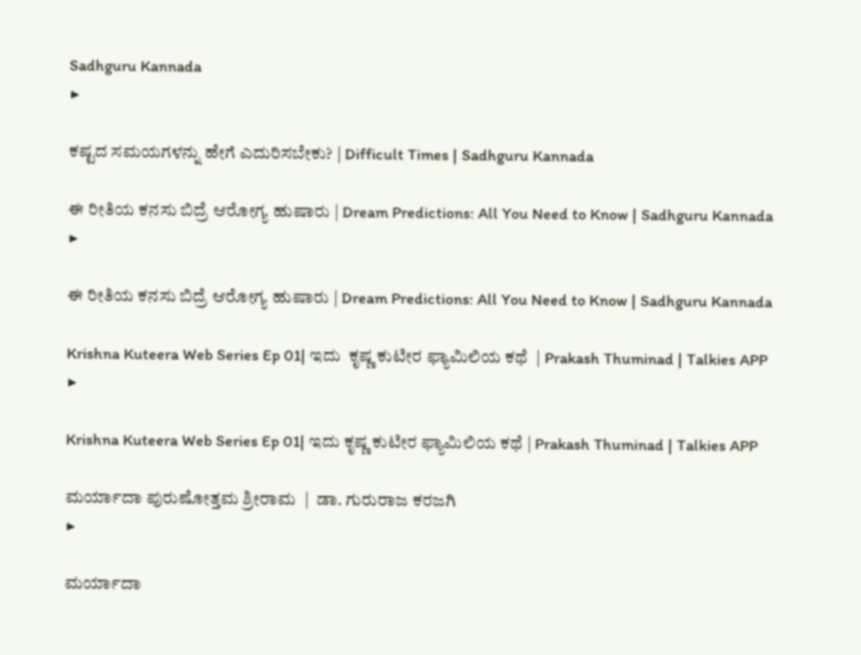Sadhguru Kannada
▶

ಕಷ್ಟದ ಸಮಯಗಳನ್ನು ಹೇಗೆ ಎದುರಿಸಬೇಕು? | Difficult Times | Sadhguru Kannada

ಈ ರೀತಿಯ ಕನಸು ಬಿದ್ರೆ ಆರೋಗ್ಯ ಹುಷಾರು | Dream Predictions: All You Need to Know | Sadhguru Kannada
▶

ಈ ರೀತಿಯ ಕನಸು ಬಿದ್ರೆ ಆರೋಗ್ಯ ಹುಷಾರು | Dream Predictions: All You Need to Know | Sadhguru Kannada

Krishna Kuteera Web Series Ep 01| ಇದು  ಕೃಷ್ಣ ಕುಟೀರ ಫ್ಯಾಮಿಲಿಯ ಕಥೆ  | Prakash Thuminad | Talkies APP
▶

Krishna Kuteera Web Series Ep 01| ಇದು ಕೃಷ್ಣ ಕುಟೀರ ಫ್ಯಾಮಿಲಿಯ ಕಥೆ | Prakash Thuminad | Talkies APP

ಮರ್ಯಾದಾ ಪುರುಷೋತ್ತಮ ಶ್ರೀರಾಮ  |  ಡಾ. ಗುರುರಾಜ ಕರಜಗಿ
▶

ಮರ್ಯಾದಾ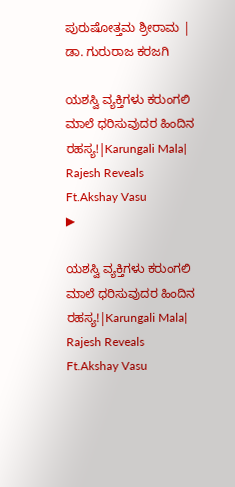ಪುರುಷೋತ್ತಮ ಶ್ರೀರಾಮ | ಡಾ. ಗುರುರಾಜ ಕರಜಗಿ

ಯಶಸ್ವಿ ವ್ಯಕ್ತಿಗಳು ಕರುಂಗಲಿ ಮಾಲೆ ಧರಿಸುವುದರ ಹಿಂದಿನ ರಹಸ್ಯ!|Karungali Mala| Rajesh Reveals Ft.Akshay Vasu
▶

ಯಶಸ್ವಿ ವ್ಯಕ್ತಿಗಳು ಕರುಂಗಲಿ ಮಾಲೆ ಧರಿಸುವುದರ ಹಿಂದಿನ ರಹಸ್ಯ!|Karungali Mala| Rajesh Reveals Ft.Akshay Vasu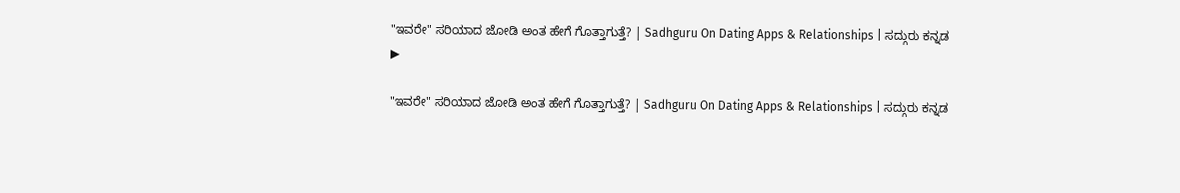"ಇವರೇ" ಸರಿಯಾದ ಜೋಡಿ ಅಂತ ಹೇಗೆ ಗೊತ್ತಾಗುತ್ತೆ? | Sadhguru On Dating Apps & Relationships | ಸದ್ಗುರು ಕನ್ನಡ
▶

"ಇವರೇ" ಸರಿಯಾದ ಜೋಡಿ ಅಂತ ಹೇಗೆ ಗೊತ್ತಾಗುತ್ತೆ? | Sadhguru On Dating Apps & Relationships | ಸದ್ಗುರು ಕನ್ನಡ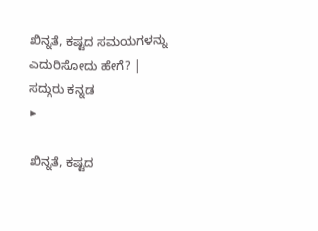ಖಿನ್ನತೆ, ಕಷ್ಟದ ಸಮಯಗಳನ್ನು ಎದುರಿಸೋದು ಹೇಗೆ? | ಸದ್ಗುರು ಕನ್ನಡ
▶

ಖಿನ್ನತೆ, ಕಷ್ಟದ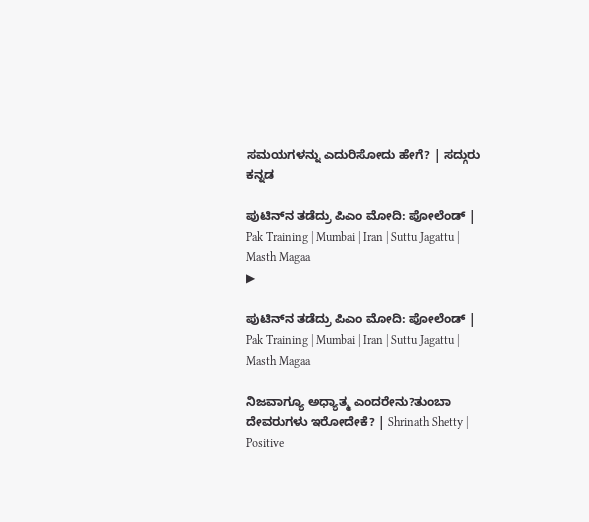ಸಮಯಗಳನ್ನು ಎದುರಿಸೋದು ಹೇಗೆ? | ಸದ್ಗುರು ಕನ್ನಡ

ಪುಟಿನ್‌ನ ತಡೆದ್ರು ಪಿಎಂ ಮೋದಿ: ಪೋಲೆಂಡ್‌ | Pak Training | Mumbai | Iran | Suttu Jagattu | Masth Magaa
▶

ಪುಟಿನ್‌ನ ತಡೆದ್ರು ಪಿಎಂ ಮೋದಿ: ಪೋಲೆಂಡ್‌ | Pak Training | Mumbai | Iran | Suttu Jagattu | Masth Magaa

ನಿಜವಾಗ್ಯೂ ಅಧ್ಯಾತ್ಮ ಎಂದರೇನು?ತುಂಬಾ ದೇವರುಗಳು ಇರೋದೇಕೆ? | Shrinath Shetty | Positive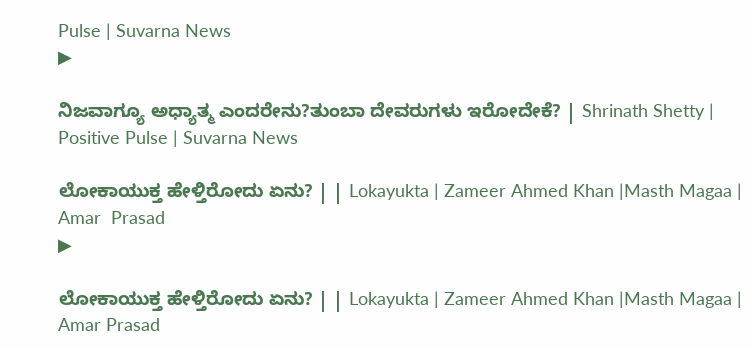Pulse | Suvarna News
▶

ನಿಜವಾಗ್ಯೂ ಅಧ್ಯಾತ್ಮ ಎಂದರೇನು?ತುಂಬಾ ದೇವರುಗಳು ಇರೋದೇಕೆ? | Shrinath Shetty | Positive Pulse | Suvarna News

ಲೋಕಾಯುಕ್ತ ಹೇಳ್ತಿರೋದು ಏನು? | | Lokayukta | Zameer Ahmed Khan |Masth Magaa | Amar  Prasad
▶

ಲೋಕಾಯುಕ್ತ ಹೇಳ್ತಿರೋದು ಏನು? | | Lokayukta | Zameer Ahmed Khan |Masth Magaa | Amar Prasad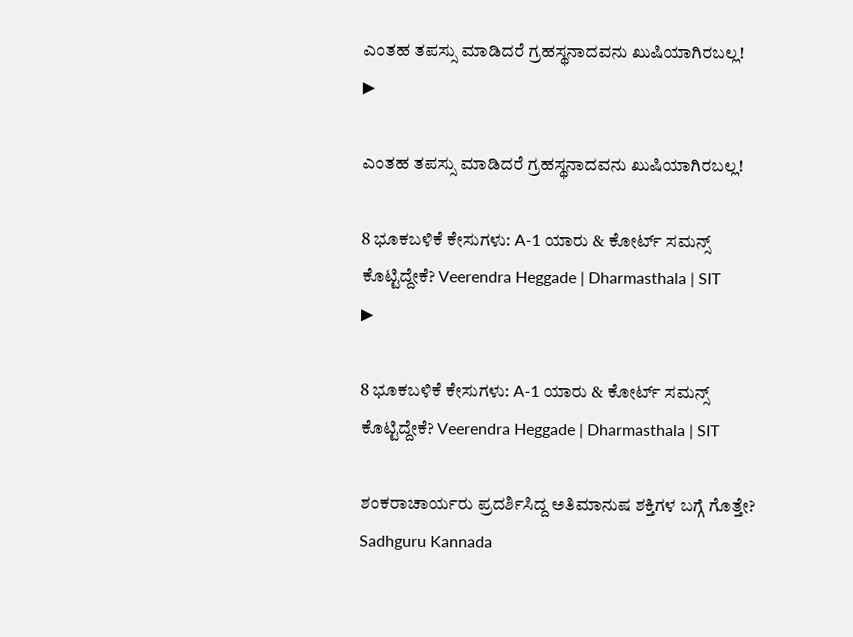ಎಂತಹ ತಪಸ್ಸು ಮಾಡಿದರೆ ಗ್ರಹಸ್ಥನಾದವನು ಖುಷಿಯಾಗಿರಬಲ್ಲ!
▶

ಎಂತಹ ತಪಸ್ಸು ಮಾಡಿದರೆ ಗ್ರಹಸ್ಥನಾದವನು ಖುಷಿಯಾಗಿರಬಲ್ಲ!

8 ಭೂಕಬಳಿಕೆ ಕೇಸುಗಳು: A-1 ಯಾರು & ಕೋರ್ಟ್ ಸಮನ್ಸ್  ಕೊಟ್ಟಿದ್ದೇಕೆ? Veerendra Heggade | Dharmasthala | SIT
▶

8 ಭೂಕಬಳಿಕೆ ಕೇಸುಗಳು: A-1 ಯಾರು & ಕೋರ್ಟ್ ಸಮನ್ಸ್ ಕೊಟ್ಟಿದ್ದೇಕೆ? Veerendra Heggade | Dharmasthala | SIT

ಶಂಕರಾಚಾರ್ಯರು ಪ್ರದರ್ಶಿಸಿದ್ದ ಅತಿಮಾನುಷ ಶಕ್ತಿಗಳ ಬಗ್ಗೆ ಗೊತ್ತೇ? Sadhguru Kannada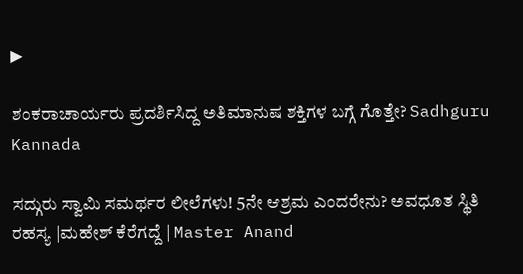▶

ಶಂಕರಾಚಾರ್ಯರು ಪ್ರದರ್ಶಿಸಿದ್ದ ಅತಿಮಾನುಷ ಶಕ್ತಿಗಳ ಬಗ್ಗೆ ಗೊತ್ತೇ? Sadhguru Kannada

ಸದ್ಗುರು ಸ್ವಾಮಿ ಸಮರ್ಥರ ಲೀಲೆಗಳು! 5ನೇ ಆಶ್ರಮ ಎಂದರೇನು? ಅವಧೂತ ಸ್ಥಿತಿ ರಹಸ್ಯ |ಮಹೇಶ್ ಕೆರೆಗದ್ದೆ | Master Anand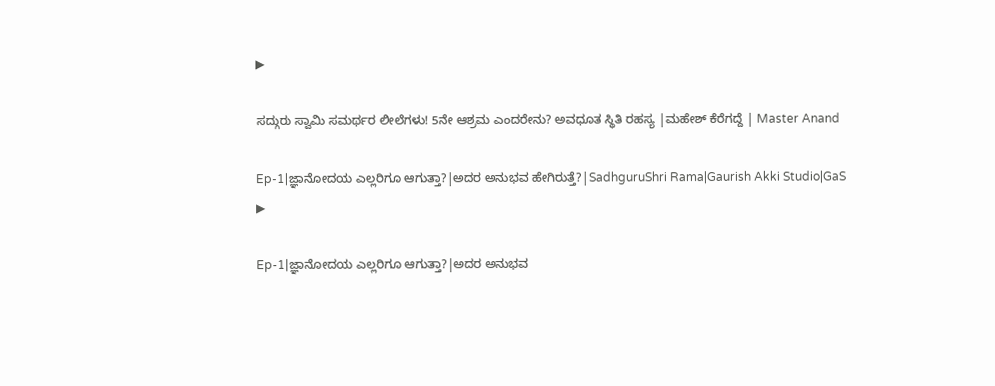▶

ಸದ್ಗುರು ಸ್ವಾಮಿ ಸಮರ್ಥರ ಲೀಲೆಗಳು! 5ನೇ ಆಶ್ರಮ ಎಂದರೇನು? ಅವಧೂತ ಸ್ಥಿತಿ ರಹಸ್ಯ |ಮಹೇಶ್ ಕೆರೆಗದ್ದೆ | Master Anand

Ep-1|ಜ್ಞಾನೋದಯ ಎಲ್ಲರಿಗೂ ಆಗುತ್ತಾ?|ಅದರ ಅನುಭವ ಹೇಗಿರುತ್ತೆ?|SadhguruShri Rama|Gaurish Akki Studio|GaS
▶

Ep-1|ಜ್ಞಾನೋದಯ ಎಲ್ಲರಿಗೂ ಆಗುತ್ತಾ?|ಅದರ ಅನುಭವ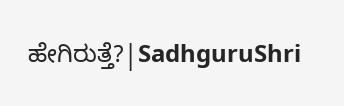ಹೇಗಿರುತ್ತೆ?|SadhguruShri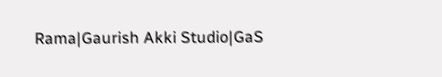Rama|Gaurish Akki Studio|GaS